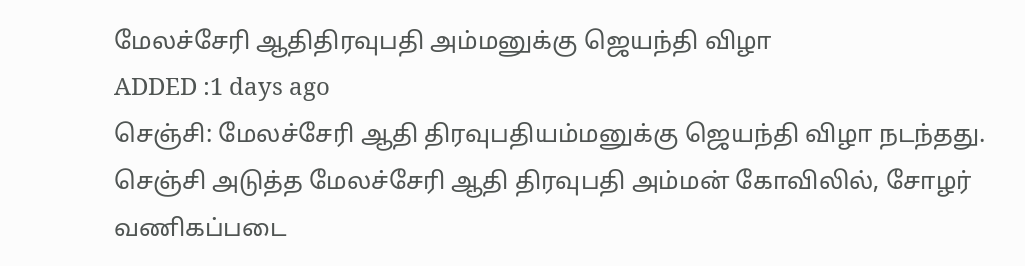மேலச்சேரி ஆதிதிரவுபதி அம்மனுக்கு ஜெயந்தி விழா
ADDED :1 days ago
செஞ்சி: மேலச்சேரி ஆதி திரவுபதியம்மனுக்கு ஜெயந்தி விழா நடந்தது.
செஞ்சி அடுத்த மேலச்சேரி ஆதி திரவுபதி அம்மன் கோவிலில், சோழர் வணிகப்படை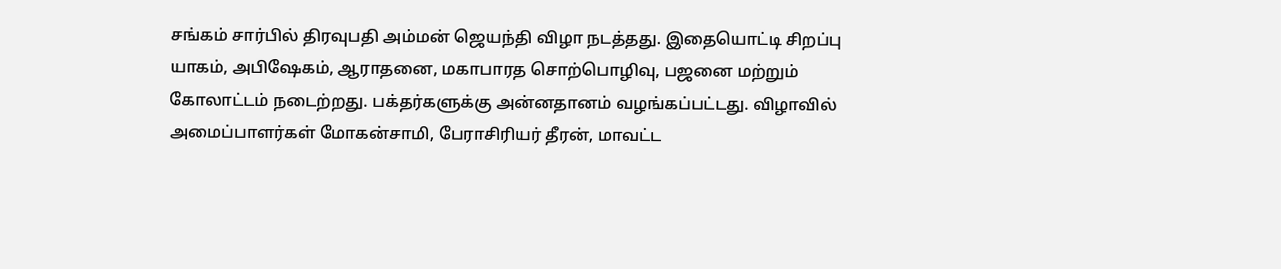சங்கம் சார்பில் திரவுபதி அம்மன் ஜெயந்தி விழா நடத்தது. இதையொட்டி சிறப்பு யாகம், அபிஷேகம், ஆராதனை, மகாபாரத சொற்பொழிவு, பஜனை மற்றும் கோலாட்டம் நடைற்றது. பக்தர்களுக்கு அன்னதானம் வழங்கப்பட்டது. விழாவில் அமைப்பாளர்கள் மோகன்சாமி, பேராசிரியர் தீரன், மாவட்ட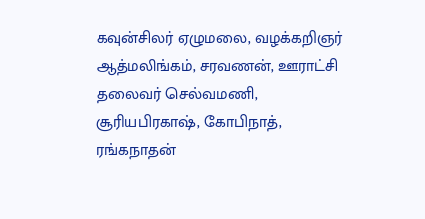கவுன்சிலர் ஏழுமலை, வழக்கறிஞர் ஆத்மலிங்கம், சரவணன், ஊராட்சி தலைவர் செல்வமணி, சூரியபிரகாஷ், கோபிநாத், ரங்கநாதன்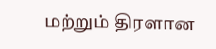மற்றும் திரளான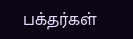பக்தர்கள்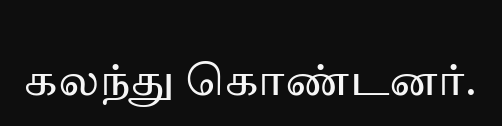கலந்து கொண்டனர்.